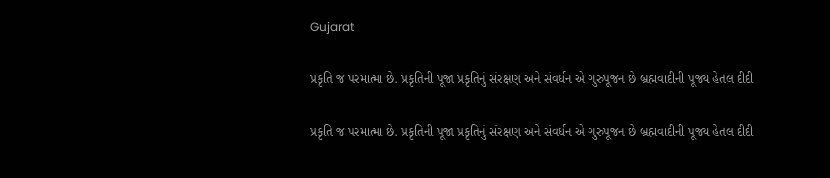Gujarat

પ્રકૃતિ જ પરમાત્મા છે. પ્રકૃતિની પૂજા પ્રકૃતિનું સંરક્ષણ અને સંવર્ધન એ ગુરુપૂજન છે બ્રહ્મવાદીની પૂજ્ય હેતલ દીદી

પ્રકૃતિ જ પરમાત્મા છે. પ્રકૃતિની પૂજા પ્રકૃતિનું સંરક્ષણ અને સંવર્ધન એ ગુરુપૂજન છે બ્રહ્મવાદીની પૂજ્ય હેતલ દીદી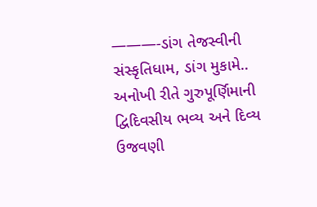———-ડાંગ તેજસ્વીની સંસ્કૃતિધામ, ડાંગ મુકામે.. અનોખી રીતે ગુરુપૂર્ણિમાની દ્વિદિવસીય ભવ્ય અને દિવ્ય ઉજવણી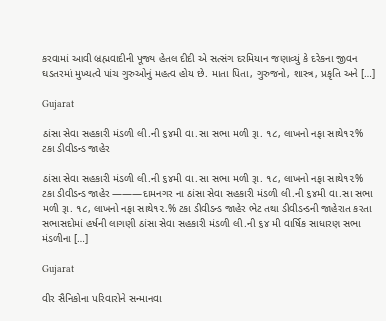કરવામાં આવી બ્રહ્મવાદીની પૂજ્ય હેતલ દીદી એ સત્સંગ દરમિયાન જણાવ્યું કે દરેકના જીવન ઘડતરમાં મુખ્યત્વે પાંચ ગુરુઓનું મહત્વ હોય છે. માતા પિતા, ગુરુજનો, શાસ્ત્ર, પ્રકૃતિ અને […]

Gujarat

ઠાંસા સેવા સહકારી મંડળી લી.ની ૬૪મી વા.સા સભા મળી રૂા. ૧૮, લાખનો નફા સાથે૧૨% ટકા ડીવીડન્ડ જાહેર

ઠાંસા સેવા સહકારી મંડળી લી.ની ૬૪મી વા.સા સભા મળી રૂા. ૧૮, લાખનો નફા સાથે૧૨% ટકા ડીવીડન્ડ જાહેર ———દામનગર ના ઠાંસા સેવા સહકારી મંડળી લી.ની ૬૪મી વા.સા સભા મળી રૂા. ૧૮, લાખનો નફા સાથે૧૨.% ટકા ડીવીડન્ડ જાહેર ભેટ તથા ડીવીડન્ડની જાહેરાત કરતા સભાસદોમાં હર્ષની લાગણી ઠાંસા સેવા સહકારી મંડળી લી.ની ૬૪ મી વાર્ષિક સાધારણ સભા મંડળીના […]

Gujarat

વીર સૈનિકોના પરિવારોને સન્માનવા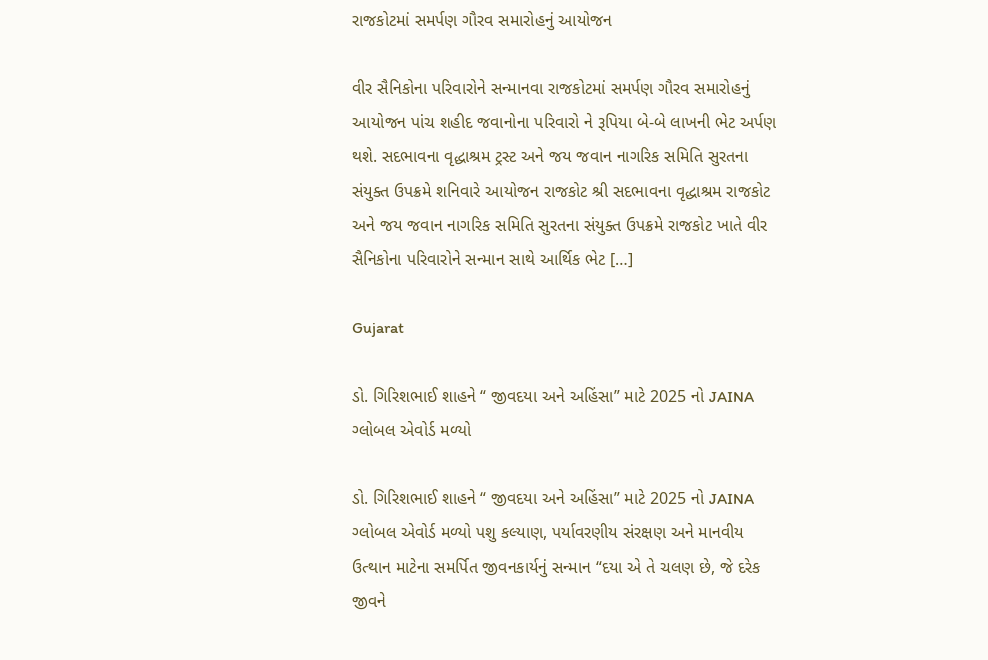રાજકોટમાં સમર્પણ ગૌરવ સમારોહનું આયોજન

વીર સૈનિકોના પરિવારોને સન્માનવા રાજકોટમાં સમર્પણ ગૌરવ સમારોહનું આયોજન પાંચ શહીદ જવાનોના પરિવારો ને રૂપિયા બે-બે લાખની ભેટ અર્પણ થશે. સદભાવના વૃદ્ધાશ્રમ ટ્રસ્ટ અને જય જવાન નાગરિક સમિતિ સુરતના સંયુક્ત ઉપક્રમે શનિવારે આયોજન રાજકોટ શ્રી સદભાવના વૃદ્ધાશ્રમ રાજકોટ અને જય જવાન નાગરિક સમિતિ સુરતના સંયુક્ત ઉપક્રમે રાજકોટ ખાતે વીર સૈનિકોના પરિવારોને સન્માન સાથે આર્થિક ભેટ […]

Gujarat

ડો. ગિરિશભાઈ શાહને “ જીવદયા અને અહિંસા” માટે 2025 નો JAINA ગ્લોબલ એવોર્ડ મળ્યો

ડો. ગિરિશભાઈ શાહને “ જીવદયા અને અહિંસા” માટે 2025 નો JAINA ગ્લોબલ એવોર્ડ મળ્યો પશુ કલ્યાણ, પર્યાવરણીય સંરક્ષણ અને માનવીય ઉત્થાન માટેના સમર્પિત જીવનકાર્યનું સન્માન “દયા એ તે ચલણ છે, જે દરેક જીવને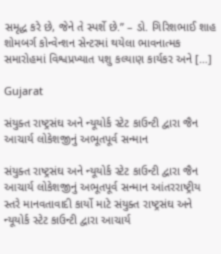સમૃદ્ધ કરે છે, જેને તે સ્પર્શે છે.” – ડો. ગિરિશભાઈ શાહ શોમબર્ગ કોન્વેન્શન સેન્ટરમાં થયેલા ભાવનાત્મક સમારોહમાં વિશ્વપ્રખ્યાત પશુ કલ્યાણ કાર્યકર અને […]

Gujarat

સંયુક્ત રાષ્ટ્રસંઘ અને ન્યૂયોર્ક સ્ટેટ કાઉન્ટી દ્વારા જૈન આચાર્ય લોકેશજીનું અભૂતપૂર્વ સન્માન

સંયુક્ત રાષ્ટ્રસંઘ અને ન્યૂયોર્ક સ્ટેટ કાઉન્ટી દ્વારા જૈન આચાર્ય લોકેશજીનું અભૂતપૂર્વ સન્માન આંતરરાષ્ટ્રીય સ્તરે માનવતાવાદી કાર્યો માટે સંયુક્ત રાષ્ટ્રસંઘ અને ન્યૂયોર્ક સ્ટેટ કાઉન્ટી દ્વારા આચાર્ય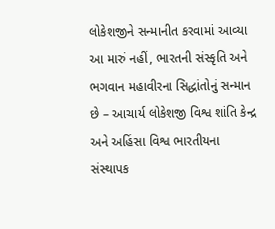લોકેશજીને સન્માનીત કરવામાં આવ્યા આ મારું નહીં, ભારતની સંસ્કૃતિ અને ભગવાન મહાવીરના સિદ્ધાંતોનું સન્માન છે – આચાર્ય લોકેશજી વિશ્વ શાંતિ કેન્દ્ર અને અહિંસા વિશ્વ ભારતીયના સંસ્થાપક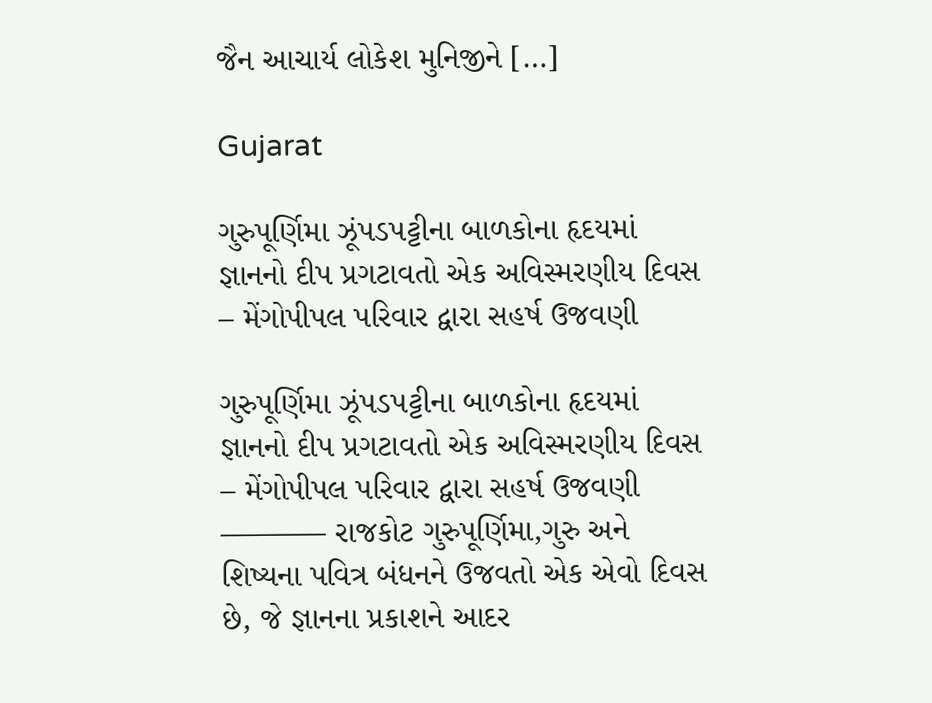જૈન આચાર્ય લોકેશ મુનિજીને […]

Gujarat

ગુરુપૂર્ણિમા ઝૂંપડપટ્ટીના બાળકોના હૃદયમાં જ્ઞાનનો દીપ પ્રગટાવતો એક અવિસ્મરણીય દિવસ – મેંગોપીપલ પરિવાર દ્વારા સહર્ષ ઉજવણી

ગુરુપૂર્ણિમા ઝૂંપડપટ્ટીના બાળકોના હૃદયમાં જ્ઞાનનો દીપ પ્રગટાવતો એક અવિસ્મરણીય દિવસ – મેંગોપીપલ પરિવાર દ્વારા સહર્ષ ઉજવણી ———– રાજકોટ ગુરુપૂર્ણિમા,ગુરુ અને શિષ્યના પવિત્ર બંધનને ઉજવતો એક એવો દિવસ છે, જે જ્ઞાનના પ્રકાશને આદર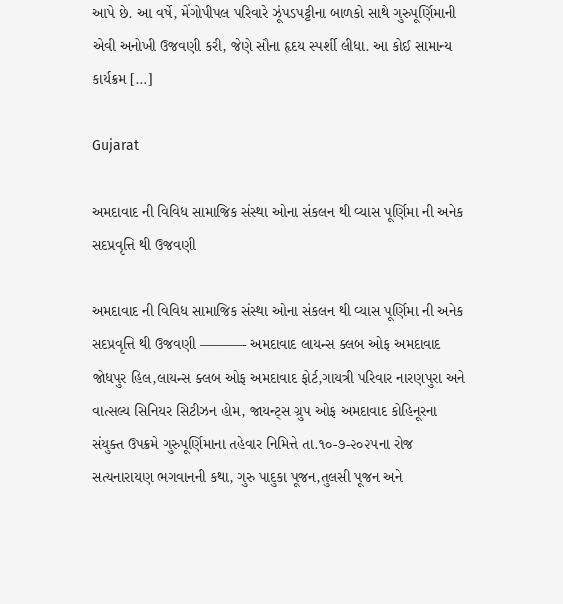આપે છે. આ વર્ષે, મેંગોપીપલ પરિવારે ઝૂંપડપટ્ટીના બાળકો સાથે ગુરુપૂર્ણિમાની એવી અનોખી ઉજવણી કરી, જેણે સૌના હૃદય સ્પર્શી લીધા. આ કોઈ સામાન્ય કાર્યક્રમ […]

Gujarat

અમદાવાદ ની વિવિધ સામાજિક સંસ્થા ઓના સંકલન થી વ્યાસ પૂર્ણિમા ની અનેક સદપ્રવૃત્તિ થી ઉજવણી

અમદાવાદ ની વિવિધ સામાજિક સંસ્થા ઓના સંકલન થી વ્યાસ પૂર્ણિમા ની અનેક સદપ્રવૃત્તિ થી ઉજવણી ———- અમદાવાદ લાયન્સ ક્લબ ઓફ અમદાવાદ જોધપુર હિલ,લાયન્સ ક્લબ ઓફ અમદાવાદ ફોર્ટ,ગાયત્રી પરિવાર નારણપુરા અને વાત્સલ્ય સિનિયર સિટીઝન હોમ, જાયન્ટ્સ ગ્રુપ ઓફ અમદાવાદ કોહિનૂરના સંયુક્ત ઉપક્રમે ગુરુપૂર્ણિમાના તહેવાર નિમિત્તે તા.૧૦-૭-૨૦૨૫ના રોજ સત્યનારાયણ ભગવાનની કથા, ગુરુ પાદુકા પૂજન,તુલસી પૂજન અને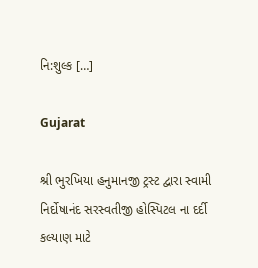નિ:શુલ્ક […]

Gujarat

શ્રી ભુરખિયા હનુમાનજી ટ્રસ્ટ દ્વારા સ્વામી નિર્દોષાનંદ સરસ્વતીજી હોસ્પિટલ ના દર્દી કલ્યાણ માટે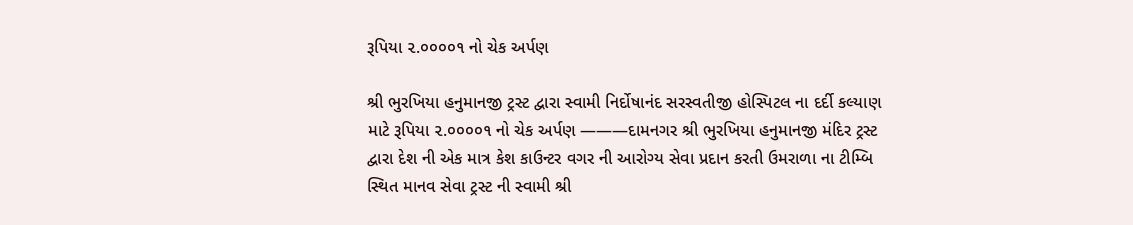રૂપિયા ૨.૦૦૦૦૧ નો ચેક અર્પણ

શ્રી ભુરખિયા હનુમાનજી ટ્રસ્ટ દ્વારા સ્વામી નિર્દોષાનંદ સરસ્વતીજી હોસ્પિટલ ના દર્દી કલ્યાણ માટે રૂપિયા ૨.૦૦૦૦૧ નો ચેક અર્પણ ———દામનગર શ્રી ભુરખિયા હનુમાનજી મંદિર ટ્રસ્ટ દ્વારા દેશ ની એક માત્ર કેશ કાઉન્ટર વગર ની આરોગ્ય સેવા પ્રદાન કરતી ઉમરાળા ના ટીમ્બિ સ્થિત માનવ સેવા ટ્રસ્ટ ની સ્વામી શ્રી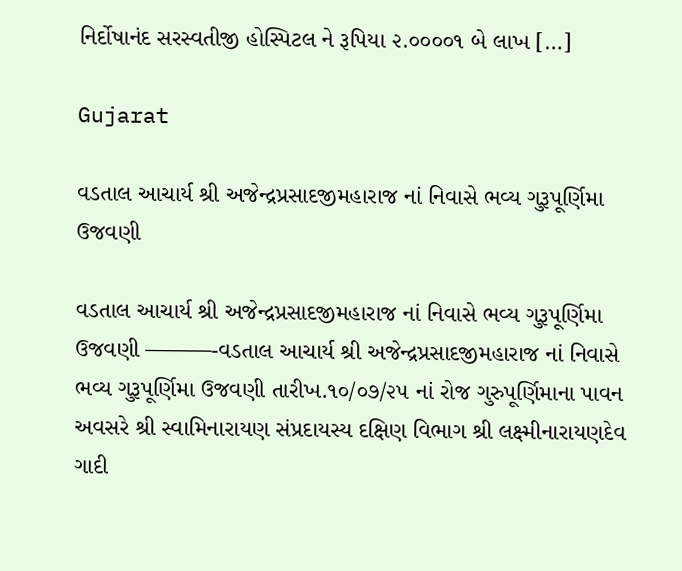નિર્દોષાનંદ સરસ્વતીજી હોસ્પિટલ ને રૂપિયા ૨.૦૦૦૦૧ બે લાખ […]

Gujarat

વડતાલ આચાર્ય શ્રી અજેન્દ્રપ્રસાદજીમહારાજ નાં નિવાસે ભવ્ય ગુરૂપૂર્ણિમા ઉજવણી

વડતાલ આચાર્ય શ્રી અજેન્દ્રપ્રસાદજીમહારાજ નાં નિવાસે ભવ્ય ગુરૂપૂર્ણિમા ઉજવણી ———-વડતાલ આચાર્ય શ્રી અજેન્દ્રપ્રસાદજીમહારાજ નાં નિવાસે ભવ્ય ગુરૂપૂર્ણિમા ઉજવણી તારીખ.૧૦/૦૭/૨૫ નાં રોજ ગુરુપૂર્ણિમાના પાવન અવસરે શ્રી સ્વામિનારાયણ સંપ્રદાયસ્ય દક્ષિણ વિભાગ શ્રી લક્ષ્મીનારાયણદેવ ગાદી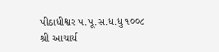પીઠાધીશ્વર પ.પૂ.સ.ધ.ધુ ૧૦૦૮ શ્રી આચાર્ય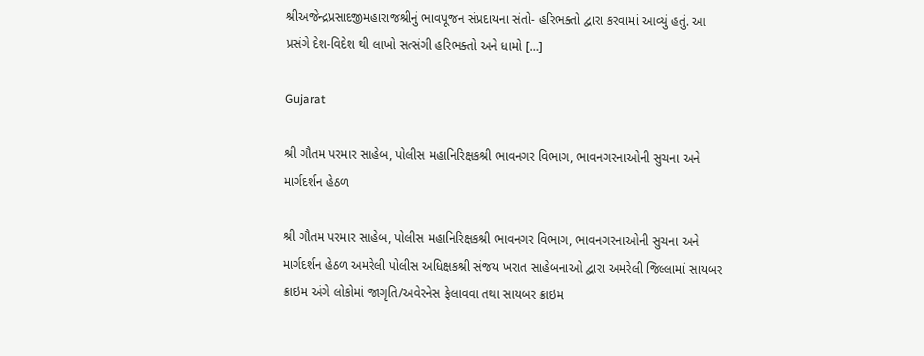શ્રીઅજેન્દ્રપ્રસાદજીમહારાજશ્રીનું ભાવપૂજન સંપ્રદાયના સંતો- હરિભક્તો દ્વારા કરવામાં આવ્યું હતું. આ પ્રસંગે દેશ-વિદેશ થી લાખો સત્સંગી હરિભક્તો અને ધામો […]

Gujarat

શ્રી ગૌતમ પરમાર સાહેબ, પોલીસ મહાનિરિક્ષકશ્રી ભાવનગર વિભાગ, ભાવનગરનાઓની સુચના અને માર્ગદર્શન હેઠળ

શ્રી ગૌતમ પરમાર સાહેબ, પોલીસ મહાનિરિક્ષકશ્રી ભાવનગર વિભાગ, ભાવનગરનાઓની સુચના અને માર્ગદર્શન હેઠળ અમરેલી પોલીસ અધિક્ષકશ્રી સંજય ખરાત સાહેબનાઓ દ્વારા અમરેલી જિલ્લામાં સાયબર ક્રાઇમ અંગે લોકોમાં જાગૃતિ/અવેરનેસ ફેલાવવા તથા સાયબર ક્રાઇમ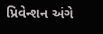પ્રિવેન્શન અંગે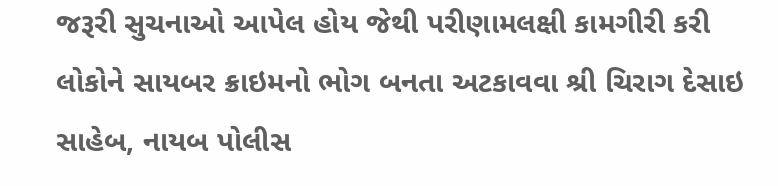જરૂરી સુચનાઓ આપેલ હોય જેથી પરીણામલક્ષી કામગીરી કરી લોકોને સાયબર ક્રાઇમનો ભોગ બનતા અટકાવવા શ્રી ચિરાગ દેસાઇ સાહેબ, નાયબ પોલીસ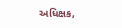અધિક્ષક,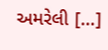અમરેલી […]